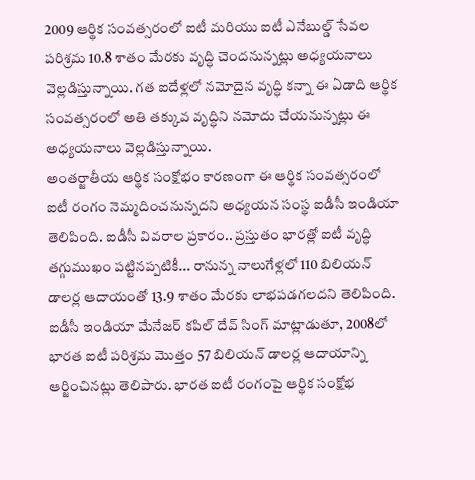2009 ఆర్థిక సంవత్సరంలో ఐటీ మరియు ఐటీ ఎనేబుల్డ్ సేవల పరిశ్రమ 10.8 శాతం మేరకు వృద్ధి చెందనున్నట్లు అధ్యయనాలు వెల్లడిస్తున్నాయి. గత ఐదేళ్లలో నమోదైన వృద్ధి కన్నా ఈ ఏడాది ఆర్థిక సంవత్సరంలో అతి తక్కువ వృద్ధిని నమోదు చేయనున్నట్లు ఈ అధ్యయనాలు వెల్లడిస్తున్నాయి.
అంతర్జాతీయ ఆర్థిక సంక్షోభం కారణంగా ఈ ఆర్థిక సంవత్సరంలో ఐటీ రంగం నెమ్మదించనున్నదని అధ్యయన సంస్థ ఐడీసీ ఇండియా తెలిపింది. ఐడీసీ వివరాల ప్రకారం.. ప్రస్తుతం భారత్లో ఐటీ వృద్ధి తగ్గుముఖం పట్టినప్పటికీ... రానున్న నాలుగేళ్లలో 110 బిలియన్ డాలర్ల ఆదాయంతో 13.9 శాతం మేరకు లాభపడగలదని తెలిపింది.
ఐడీసీ ఇండియా మేనేజర్ కపిల్ దేవ్ సింగ్ మాట్లాడుతూ, 2008లో భారత ఐటీ పరిశ్రమ మొత్తం 57 బిలియన్ డాలర్ల ఆదాయాన్ని ఆర్జించినట్లు తెలిపారు. భారత ఐటీ రంగంపై ఆర్థిక సంక్షోభ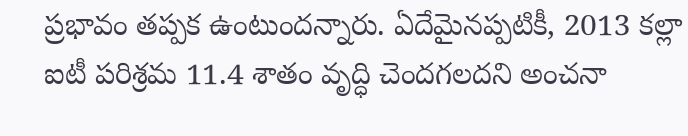ప్రభావం తప్పక ఉంటుందన్నారు. ఏదేమైనప్పటికీ, 2013 కల్లా ఐటీ పరిశ్రమ 11.4 శాతం వృద్ధి చెందగలదని అంచనా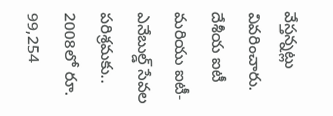వేస్తన్నట్లు వివరించారు.
దేశీయ ఐటీ మరియు ఐటీ-ఎనేబుల్డ్ సేవల పరిశ్రమకు.. 2008లో రూ. 99,254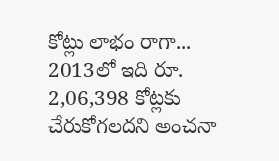కోట్లు లాభం రాగా... 2013లో ఇది రూ. 2,06,398 కోట్లకు చేరుకోగలదని అంచనా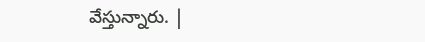వేస్తున్నారు. |